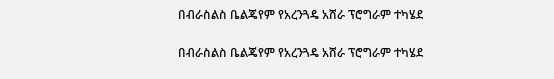በብራስልስ ቤልጄየም የአረንጓዴ አሸራ ፕሮግራም ተካሄደ

በብራስልስ ቤልጄየም የአረንጓዴ አሸራ ፕሮግራም ተካሄደ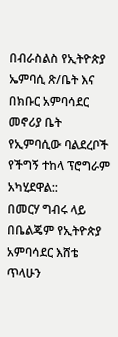በብራስልስ የኢትዮጵያ ኤምባሲ ጽ/ቤት እና በክቡር አምባሳደር መኖሪያ ቤት የኢምባሲው ባልደረቦች የችግኝ ተከላ ፕሮግራም አካሂደዋል::
በመርሃ ግብሩ ላይ በቤልጄም የኢትዮጵያ አምባሳደር እሸቴ ጥላሁን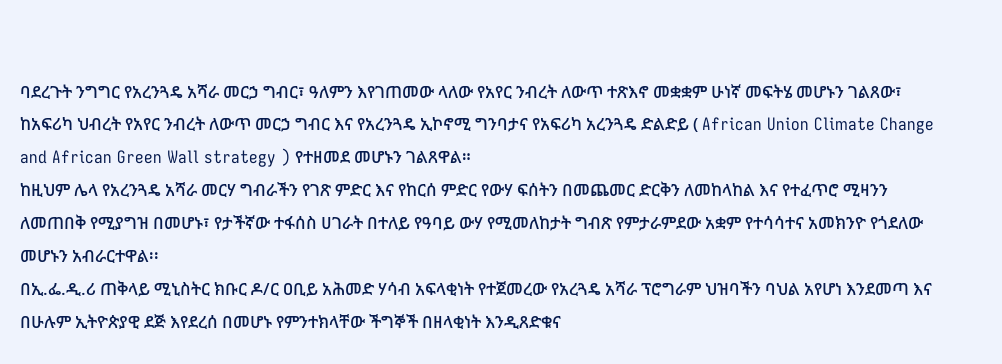ባደረጉት ንግግር የአረንጓዴ አሻራ መርኃ ግብር፣ ዓለምን እየገጠመው ላለው የአየር ንብረት ለውጥ ተጽእኖ መቋቋም ሁነኛ መፍትሄ መሆኑን ገልጸው፣ ከአፍሪካ ህብረት የአየር ንብረት ለውጥ መርኃ ግብር እና የአረንጓዴ ኢኮኖሚ ግንባታና የአፍሪካ አረንጓዴ ድልድይ ( African Union Climate Change and African Green Wall strategy ) የተዘመደ መሆኑን ገልጸዋል።
ከዚህም ሌላ የአረንጓዴ አሻራ መርሃ ግብራችን የገጽ ምድር እና የከርሰ ምድር የውሃ ፍሰትን በመጨመር ድርቅን ለመከላከል እና የተፈጥሮ ሚዛንን ለመጠበቅ የሚያግዝ በመሆኑ፣ የታችኛው ተፋሰስ ሀገራት በተለይ የዓባይ ውሃ የሚመለከታት ግብጽ የምታራምደው አቋም የተሳሳተና አመክንዮ የጎደለው መሆኑን አብራርተዋል፡፡
በኢ.ፌ.ዲ.ሪ ጠቅላይ ሚኒስትር ክቡር ዶ/ር ዐቢይ አሕመድ ሃሳብ አፍላቂነት የተጀመረው የአረጓዴ አሻራ ፕሮግራም ህዝባችን ባህል አየሆነ እንደመጣ እና በሁሉም ኢትዮጵያዊ ደጅ እየደረሰ በመሆኑ የምንተክላቸው ችግኞች በዘላቂነት እንዲጸድቁና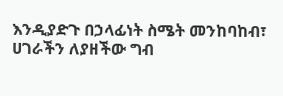እንዲያድጉ በኃላፊነት ስሜት መንከባከብ፣ ሀገራችን ለያዘችው ግብ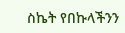ስኬት የበኩላችንን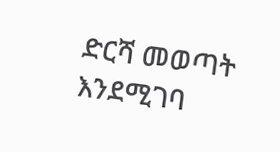ድርሻ መወጣት እንደሚገባ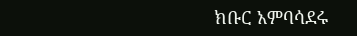ክቡር አምባሳደሩ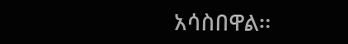አሳስበዋል፡፡